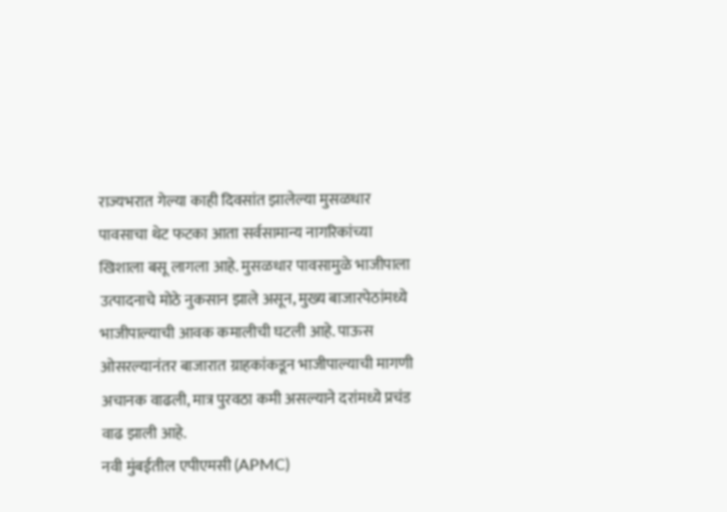राज्यभरात गेल्या काही दिवसांत झालेल्या मुसळधार पावसाचा थेट फटका आता सर्वसामान्य नागरिकांच्या खिशाला बसू लागला आहे. मुसळधार पावसामुळे भाजीपाला उत्पादनाचे मोठे नुकसान झाले असून, मुख्य बाजारपेठांमध्ये भाजीपाल्याची आवक कमालीची घटली आहे. पाऊस ओसरल्यानंतर बाजारात ग्राहकांकडून भाजीपाल्याची मागणी अचानक वाढली, मात्र पुरवठा कमी असल्याने दरांमध्ये प्रचंड वाढ झाली आहे.
नवी मुंबईतील एपीएमसी (APMC)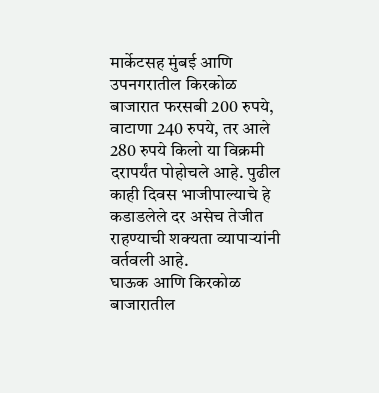मार्केटसह मुंबई आणि उपनगरातील किरकोळ बाजारात फरसबी 200 रुपये, वाटाणा 240 रुपये, तर आले 280 रुपये किलो या विक्रमी दरापर्यंत पोहोचले आहे. पुढील काही दिवस भाजीपाल्याचे हे कडाडलेले दर असेच तेजीत राहण्याची शक्यता व्यापाऱ्यांनी वर्तवली आहे.
घाऊक आणि किरकोळ बाजारातील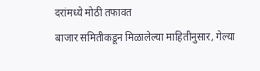दरांमध्ये मोठी तफावत
बाजार समितीकडून मिळालेल्या माहितीनुसार, गेल्या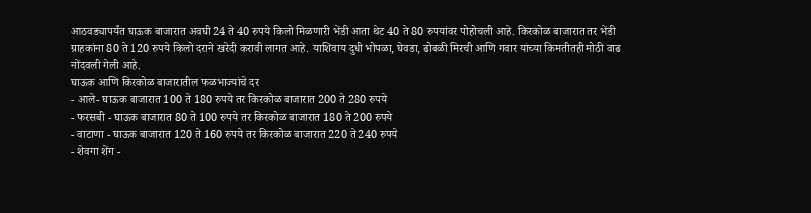आठवड्यापर्यंत घाऊक बाजारात अवघी 24 ते 40 रुपये किलो मिळणारी भेंडी आता थेट 40 ते 80 रुपयांवर पोहोचली आहे. किरकोळ बाजारात तर भेंडी ग्राहकांना 80 ते 120 रुपये किलो दराने खरेदी करावी लागत आहे. याशिवाय दुधी भोपळा, घेवडा, ढोबळी मिरची आणि गवार यांच्या किमतीतही मोठी वाढ नोंदवली गेली आहे.
घाऊक आणि किरकोळ बाजारातील फळभाज्यांचे दर
- आले- घाऊक बाजारात 100 ते 180 रुपये तर किरकोळ बाजारात 200 ते 280 रुपये
- फरसबी - घाऊक बाजारात 80 ते 100 रुपये तर किरकोळ बाजारात 180 ते 200 रुपये
- वाटाणा - घाऊक बाजारात 120 ते 160 रुपये तर किरकोळ बाजारात 220 ते 240 रुपये
- शेवगा शेंग -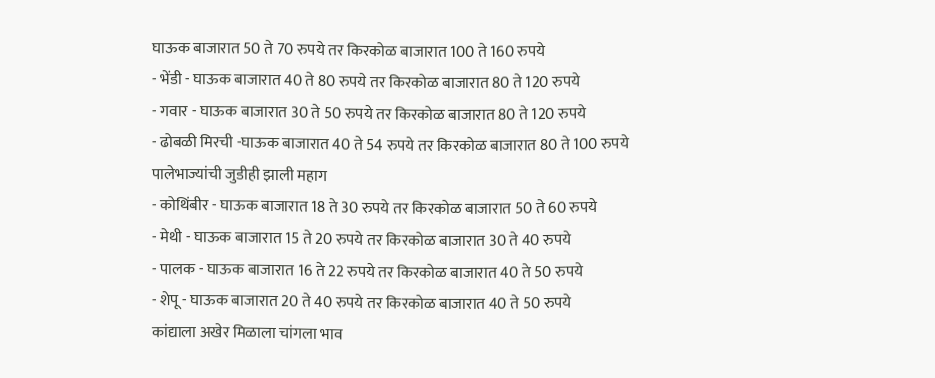घाऊक बाजारात 50 ते 70 रुपये तर किरकोळ बाजारात 100 ते 160 रुपये
- भेंडी - घाऊक बाजारात 40 ते 80 रुपये तर किरकोळ बाजारात 80 ते 120 रुपये
- गवार - घाऊक बाजारात 30 ते 50 रुपये तर किरकोळ बाजारात 80 ते 120 रुपये
- ढोबळी मिरची -घाऊक बाजारात 40 ते 54 रुपये तर किरकोळ बाजारात 80 ते 100 रुपये
पालेभाज्यांची जुडीही झाली महाग
- कोथिंबीर - घाऊक बाजारात 18 ते 30 रुपये तर किरकोळ बाजारात 50 ते 60 रुपये
- मेथी - घाऊक बाजारात 15 ते 20 रुपये तर किरकोळ बाजारात 30 ते 40 रुपये
- पालक - घाऊक बाजारात 16 ते 22 रुपये तर किरकोळ बाजारात 40 ते 50 रुपये
- शेपू - घाऊक बाजारात 20 ते 40 रुपये तर किरकोळ बाजारात 40 ते 50 रुपये
कांद्याला अखेर मिळाला चांगला भाव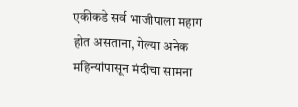एकीकडे सर्व भाजीपाला महाग होत असताना, गेल्या अनेक महिन्यांपासून मंदीचा सामना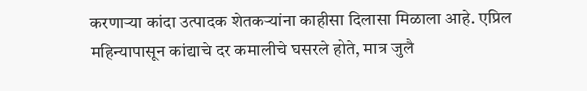करणाऱ्या कांदा उत्पादक शेतकऱ्यांना काहीसा दिलासा मिळाला आहे. एप्रिल महिन्यापासून कांद्याचे दर कमालीचे घसरले होते, मात्र जुलै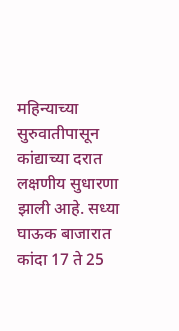महिन्याच्या सुरुवातीपासून कांद्याच्या दरात लक्षणीय सुधारणा झाली आहे. सध्या घाऊक बाजारात कांदा 17 ते 25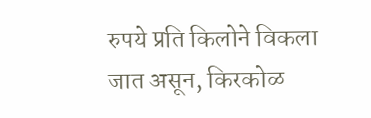रुपये प्रति किलोने विकला जात असून, किरकोळ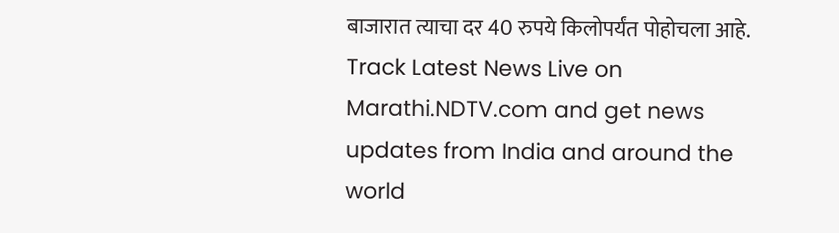बाजारात त्याचा दर 40 रुपये किलोपर्यंत पोहोचला आहे.
Track Latest News Live on Marathi.NDTV.com and get news updates from India and around the world